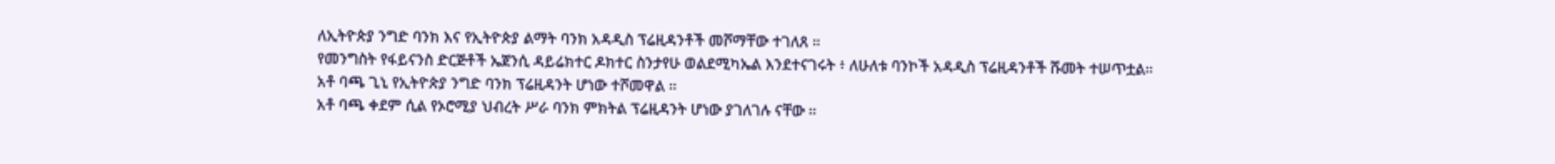ለኢትዮጵያ ንግድ ባንክ እና የኢትዮጵያ ልማት ባንክ አዳዲስ ፕሬዚዳንቶች መሾማቸው ተገለጸ ።
የመንግስት የፋይናንስ ድርጅቶች ኤጀንሲ ዳይሬክተር ዶክተር ስንታየሁ ወልደሚካኤል እንደተናገሩት ፥ ለሁለቱ ባንኮች አዳዲስ ፕሬዚዳንቶች ሹመት ተሠጥቷል።
አቶ ባጫ ጊኒ የኢትዮጵያ ንግድ ባንክ ፕሬዚዳንት ሆነው ተሾመዋል ።
አቶ ባጫ ቀደም ሲል የኦሮሚያ ህብረት ሥራ ባንክ ምክትል ፕሬዚዳንት ሆነው ያገለገሉ ናቸው ።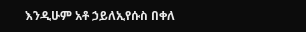እንዲሁም አቶ ኃይለኢየሱስ በቀለ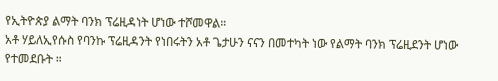የኢትዮጵያ ልማት ባንክ ፕሬዚዳነት ሆነው ተሾመዋል።
አቶ ሃይለኢየሱስ የባንኩ ፕሬዚዳንት የነበሩትን አቶ ጌታሁን ናናን በመተካት ነው የልማት ባንክ ፕሬዚደንት ሆነው የተመደቡት ።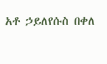አቶ ኃይለየሱስ በቀለ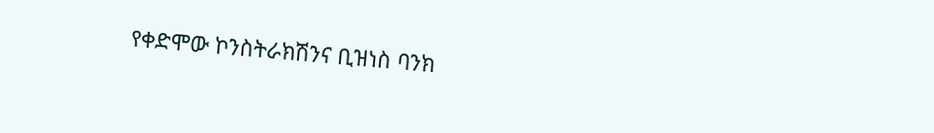የቀድሞው ኮንስትራክሽንና ቢዝነስ ባንክ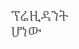ፕሬዚዳንት ሆነው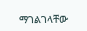ማገልገላቸው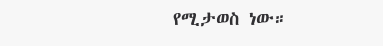የሚታወስ ነው።